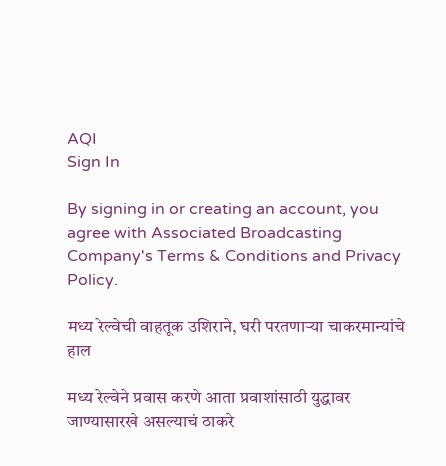AQI
Sign In

By signing in or creating an account, you agree with Associated Broadcasting Company's Terms & Conditions and Privacy Policy.

मध्य रेल्वेची वाहतूक उशिराने, घरी परतणाऱ्या चाकरमान्यांचे हाल

मध्य रेल्वेने प्रवास करणे आता प्रवाशांसाठी युद्धावर जाण्यासारखे असल्याचं ठाकरे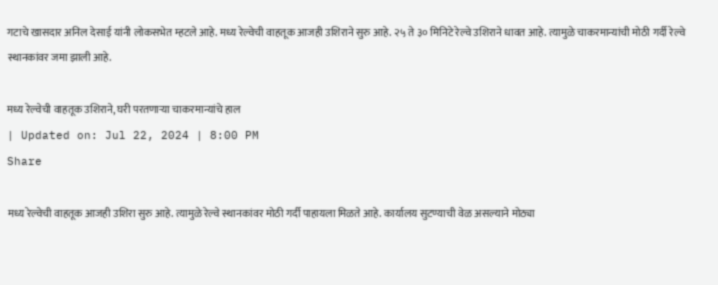गटाचे खासदार अनिल देसाई यांनी लोकसभेत म्हटले आहे. मध्य रेल्वेची वाहतूक आजही उशिराने सुरु आहे. २५ ते ३० मिनिटे रेल्वे उशिराने धावत आहे. त्यामुळे चाकरमान्यांची मोठी गर्दी रेल्वे स्थानकांवर जमा झाली आहे.

मध्य रेल्वेची वाहतूक उशिराने, घरी परतणाऱ्या चाकरमान्यांचे हाल
| Updated on: Jul 22, 2024 | 8:00 PM
Share

मध्य रेल्वेची वाहतूक आजही उशिरा सुरु आहे. त्यामुळे रेल्वे स्थानकांवर मोठी गर्दी पाहायला मिळते आहे. कार्यालय सुटण्याची वेळ असल्याने मोठ्या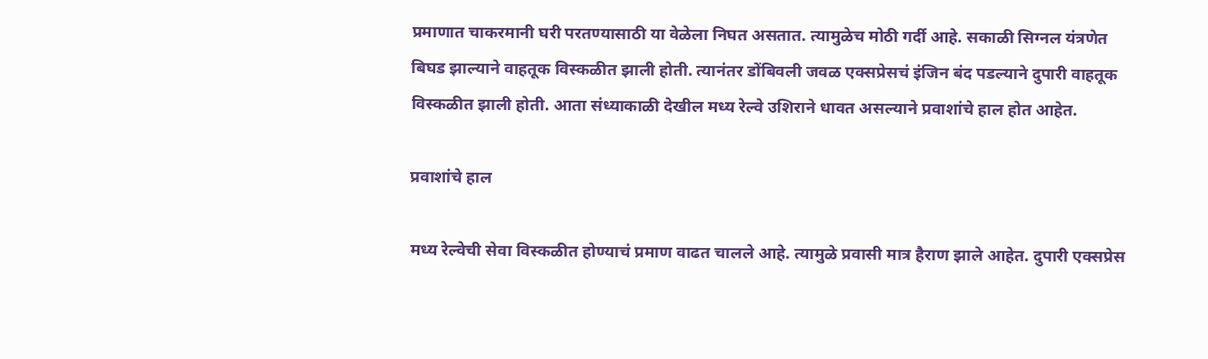प्रमाणात चाकरमानी घरी परतण्यासाठी या वेळेला निघत असतात. त्यामुळेच मोठी गर्दी आहे. सकाळी सिग्नल यंत्रणेत बिघड झाल्याने वाहतूक विस्कळीत झाली होती. त्यानंतर डोंबिवली जवळ एक्सप्रेसचं इंजिन बंद पडल्याने दुपारी वाहतूक विस्कळीत झाली होती. आता संध्याकाळी देखील मध्य रेल्वे उशिराने धावत असल्याने प्रवाशांचे हाल होत आहेत.

प्रवाशांचे हाल

मध्य रेल्वेची सेवा विस्कळीत होण्याचं प्रमाण वाढत चालले आहे. त्यामुळे प्रवासी मात्र हैराण झाले आहेत. दुपारी एक्सप्रेस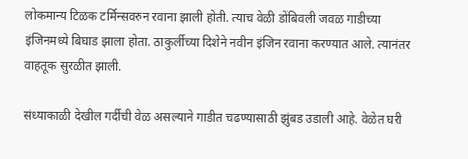लोकमान्य टिळक टर्मिन्सवरुन रवाना झाली होती. त्याच वेळी डोंबिवली जवळ गाडीच्या इंजिनमध्ये बिघाड झाला होता. ठाकुर्लीच्या दिशेने नवीन इंजिन रवाना करण्यात आले. त्यानंतर वाहतूक सुरळीत झाली.

संध्याकाळी देखील गर्दीची वेळ असल्याने गाडीत चढण्यासाठी झुंबड उडाली आहे. वेळेत घरी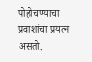पोहोचण्याचा प्रवाशांचा प्रयत्न असतो.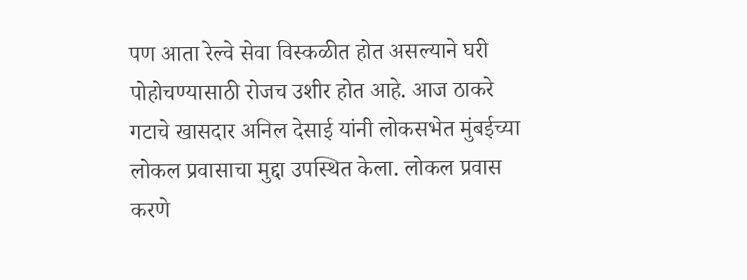पण आता रेल्वे सेवा विस्कळीत होत असल्याने घरी पोहोचण्यासाठी रोजच उशीर होत आहे. आज ठाकरे गटाचे खासदार अनिल देसाई यांनी लोकसभेत मुंबईच्या लोकल प्रवासाचा मुद्दा उपस्थित केला. लोकल प्रवास करणे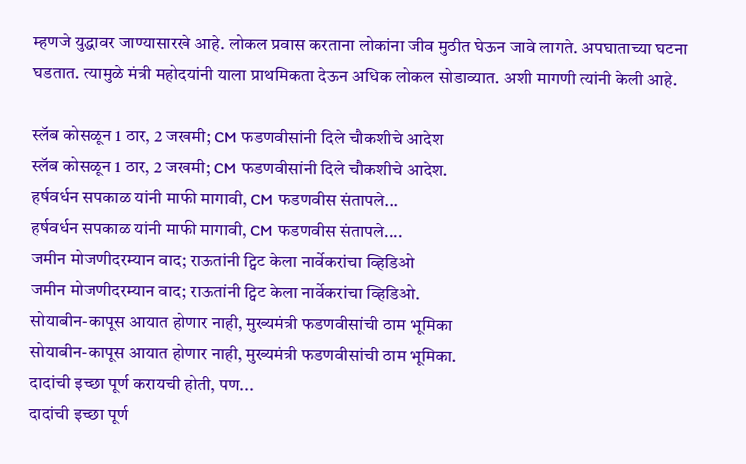म्हणजे युद्धावर जाण्यासारखे आहे. लोकल प्रवास करताना लोकांना जीव मुठीत घेऊन जावे लागते. अपघाताच्या घटना घडतात. त्यामुळे मंत्री महोदयांनी याला प्राथमिकता देऊन अधिक लोकल सोडाव्यात. अशी मागणी त्यांनी केली आहे.

स्लॅब कोसळून 1 ठार, 2 जखमी; CM फडणवीसांनी दिले चौकशीचे आदेश
स्लॅब कोसळून 1 ठार, 2 जखमी; CM फडणवीसांनी दिले चौकशीचे आदेश.
हर्षवर्धन सपकाळ यांनी माफी मागावी, CM फडणवीस संतापले...
हर्षवर्धन सपकाळ यांनी माफी मागावी, CM फडणवीस संतापले....
जमीन मोजणीदरम्यान वाद; राऊतांनी ट्विट केला नार्वेकरांचा व्हिडिओ
जमीन मोजणीदरम्यान वाद; राऊतांनी ट्विट केला नार्वेकरांचा व्हिडिओ.
सोयाबीन-कापूस आयात होणार नाही, मुख्यमंत्री फडणवीसांची ठाम भूमिका
सोयाबीन-कापूस आयात होणार नाही, मुख्यमंत्री फडणवीसांची ठाम भूमिका.
दादांची इच्छा पूर्ण करायची होती, पण...
दादांची इच्छा पूर्ण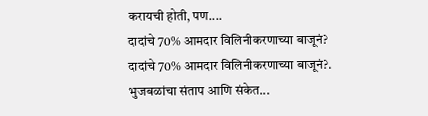करायची होती, पण....
दादांचे 70% आमदार विलिनीकरणाच्या बाजूनं?
दादांचे 70% आमदार विलिनीकरणाच्या बाजूनं?.
भुजबळांचा संताप आणि संकेत...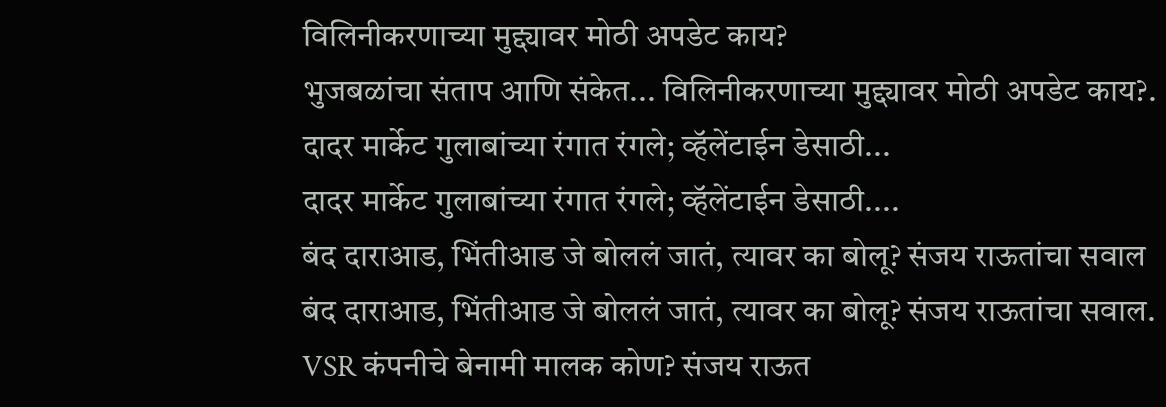विलिनीकरणाच्या मुद्द्यावर मोठी अपडेट काय?
भुजबळांचा संताप आणि संकेत... विलिनीकरणाच्या मुद्द्यावर मोठी अपडेट काय?.
दादर मार्केट गुलाबांच्या रंगात रंगले; व्हॅलेंटाईन डेसाठी...
दादर मार्केट गुलाबांच्या रंगात रंगले; व्हॅलेंटाईन डेसाठी....
बंद दाराआड, भिंतीआड जे बोललं जातं, त्यावर का बोलू? संजय राऊतांचा सवाल
बंद दाराआड, भिंतीआड जे बोललं जातं, त्यावर का बोलू? संजय राऊतांचा सवाल.
VSR कंपनीचे बेनामी मालक कोण? संजय राऊत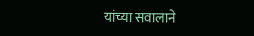यांच्या सवालाने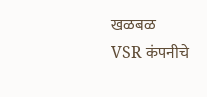खळबळ
VSR कंपनीचे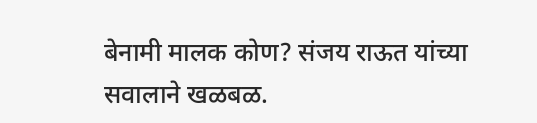बेनामी मालक कोण? संजय राऊत यांच्या सवालाने खळबळ.